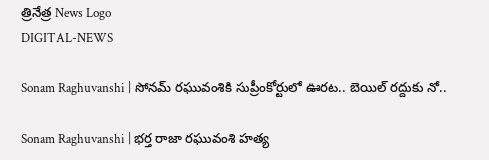త్రినేత్ర News Logo
DIGITAL-NEWS

Sonam Raghuvanshi | సోనమ్ రఘువంశికి సుప్రీంకోర్టులో ఊరట.. బెయిల్ రద్దుకు నో..

Sonam Raghuvanshi | భర్త రాజా రఘువంశి హత్య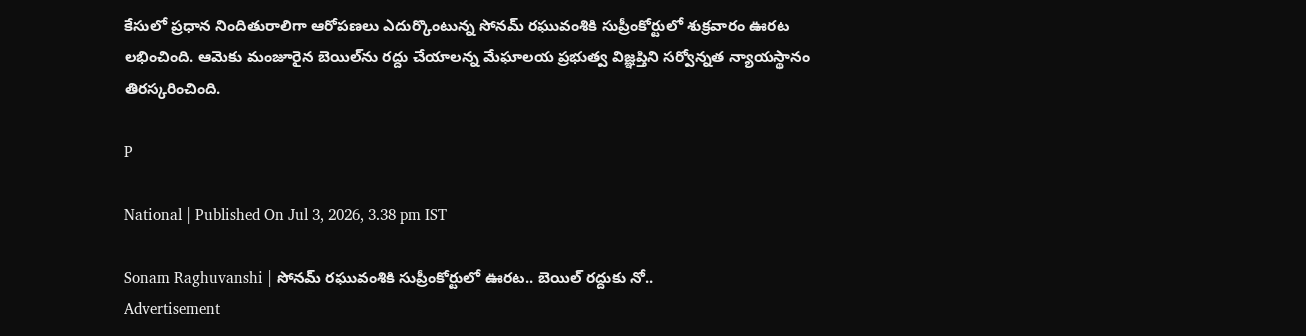కేసులో ప్రధాన నిందితురాలిగా ఆరోపణలు ఎదుర్కొంటున్న సోనమ్ రఘువంశికి సుప్రీంకోర్టులో శుక్రవారం ఊరట లభించింది. ఆమెకు మంజూరైన బెయిల్‌ను రద్దు చేయాలన్న మేఘాలయ ప్రభుత్వ విజ్ఞప్తిని స‌ర్వోన్న‌త న్యాయస్థానం తిరస్కరించింది.

P

National | Published On Jul 3, 2026, 3.38 pm IST

Sonam Raghuvanshi | సోనమ్ రఘువంశికి సుప్రీంకోర్టులో ఊరట.. బెయిల్ రద్దుకు నో..
Advertisement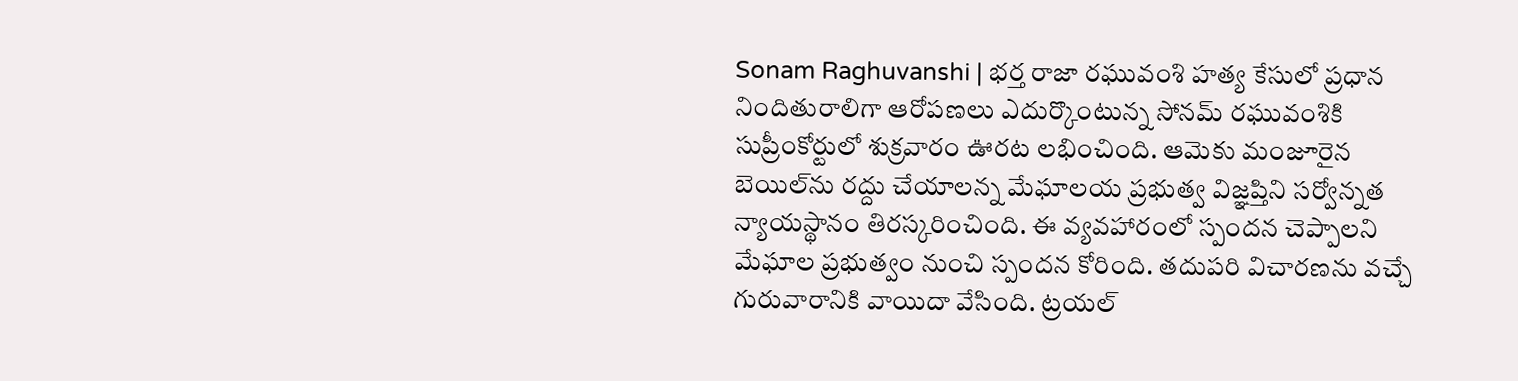Sonam Raghuvanshi | భర్త రాజా రఘువంశి హత్య కేసులో ప్రధాన నిందితురాలిగా ఆరోపణలు ఎదుర్కొంటున్న సోనమ్ రఘువంశికి సుప్రీంకోర్టులో శుక్రవారం ఊరట లభించింది. ఆమెకు మంజూరైన బెయిల్‌ను రద్దు చేయాలన్న మేఘాలయ ప్రభుత్వ విజ్ఞప్తిని స‌ర్వోన్న‌త న్యాయస్థానం తిరస్కరించింది. ఈ వ్యవహారంలో స్పంద‌న చెప్పాల‌ని మేఘాల ప్ర‌భుత్వం నుంచి స్పంద‌న కోరింది. తదుపరి విచారణను వచ్చే గురువారానికి వాయిదా వేసింది. ట్రయల్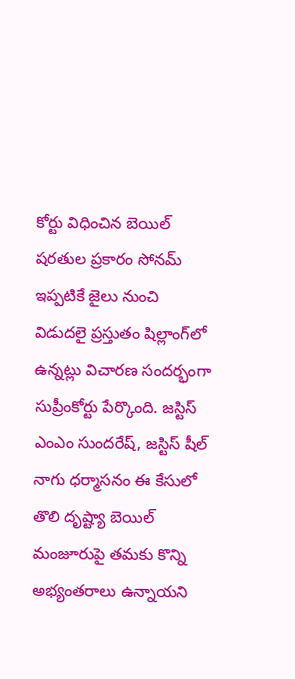కోర్టు విధించిన బెయిల్ షరతుల ప్రకారం సోనమ్ ఇప్పటికే జైలు నుంచి విడుదలై ప్రస్తుతం షిల్లాంగ్‌లో ఉన్నట్లు విచారణ సందర్భంగా సుప్రీంకోర్టు పేర్కొంది. జస్టిస్ ఎంఎం సుంద‌రేష్, జస్టిస్ షీల్ నాగు ధర్మాసనం ఈ కేసులో తొలి దృష్ట్యా బెయిల్ మంజూరుపై తమకు కొన్ని అభ్యంతరాలు ఉన్నాయని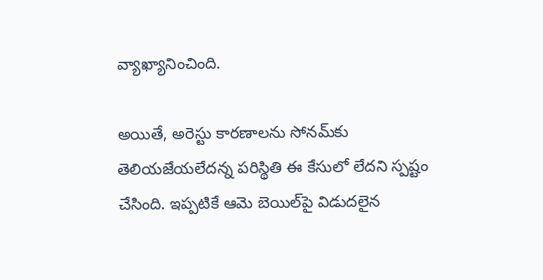వ్యాఖ్యానించింది.

అయితే, అరెస్టు కారణాలను సోనమ్‌కు తెలియజేయలేదన్న పరిస్థితి ఈ కేసులో లేదని స్పష్టం చేసింది. ఇప్పటికే ఆమె బెయిల్‌పై విడుదలైన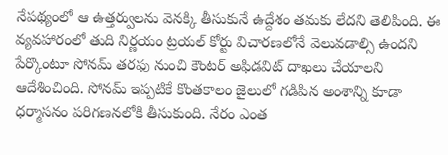నేపథ్యంలో ఆ ఉత్తర్వులను వెనక్కి తీసుకునే ఉద్దేశం తమకు లేదని తెలిపింది. ఈ వ్యవహారంలో తుది నిర్ణయం ట్రయల్ కోర్టు విచారణలోనే వెలువడాల్సి ఉందని పేర్కొంటూ సోనమ్ తరఫు నుంచి కౌంటర్ అఫిడవిట్ దాఖలు చేయాలని ఆదేశించింది. సోనమ్ ఇప్పటికే కొంతకాలం జైలులో గడిపిన అంశాన్ని కూడా ధర్మాసనం పరిగణనలోకి తీసుకుంది. నేరం ఎంత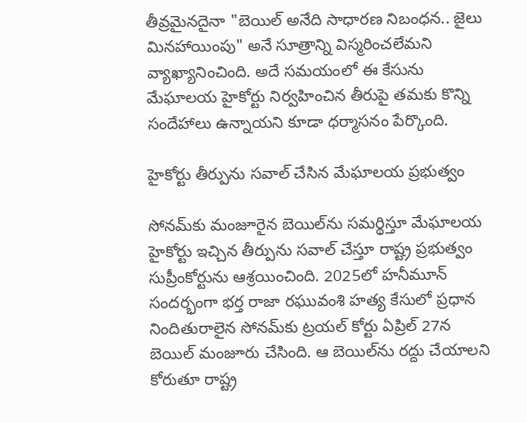తీవ్రమైనదైనా "బెయిల్ అనేది సాధారణ నిబంధన.. జైలు మినహాయింపు" అనే సూత్రాన్ని విస్మరించలేమని వ్యాఖ్యానించింది. అదే సమయంలో ఈ కేసును మేఘాలయ హైకోర్టు నిర్వహించిన తీరుపై తమకు కొన్ని సందేహాలు ఉన్నాయని కూడా ధర్మాసనం పేర్కొంది.

హైకోర్టు తీర్పును సవాల్ చేసిన మేఘాలయ ప్రభుత్వం

సోనమ్‌కు మంజూరైన బెయిల్‌ను సమర్థిస్తూ మేఘాలయ హైకోర్టు ఇచ్చిన తీర్పును సవాల్ చేస్తూ రాష్ట్ర ప్రభుత్వం సుప్రీంకోర్టును ఆశ్రయించింది. 2025లో హనీమూన్ సందర్భంగా భర్త రాజా రఘువంశి హత్య కేసులో ప్రధాన నిందితురాలైన సోనమ్‌కు ట్రయల్ కోర్టు ఏప్రిల్ 27న బెయిల్ మంజూరు చేసింది. ఆ బెయిల్‌ను రద్దు చేయాలని కోరుతూ రాష్ట్ర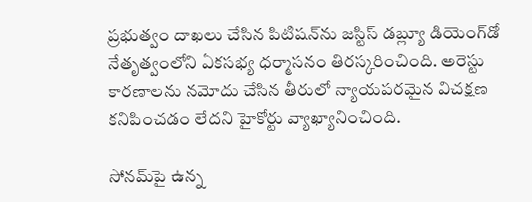ప్రభుత్వం దాఖలు చేసిన పిటిషన్‌ను జస్టిస్ డబ్ల్యూ డియెంగ్‌డో నేతృత్వంలోని ఏకసభ్య ధర్మాసనం తిరస్కరించింది. అరెస్టు కారణాలను నమోదు చేసిన తీరులో న్యాయపరమైన విచక్షణ కనిపించడం లేదని హైకోర్టు వ్యాఖ్యానించింది.

సోనమ్‌పై ఉన్న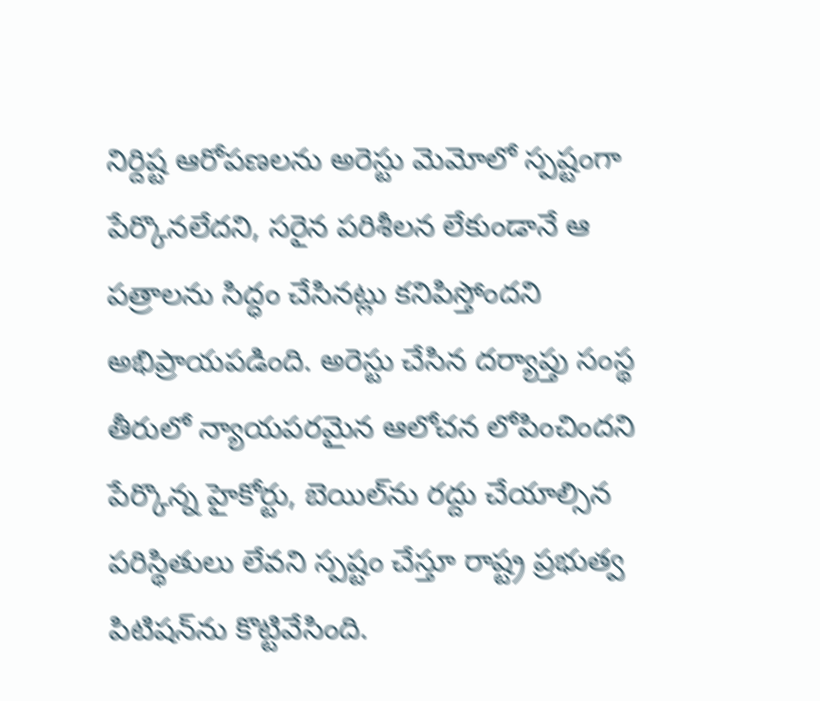నిర్దిష్ట ఆరోపణలను అరెస్టు మెమోలో స్పష్టంగా పేర్కొనలేదని, సరైన పరిశీలన లేకుండానే ఆ పత్రాలను సిద్ధం చేసినట్లు కనిపిస్తోందని అభిప్రాయపడింది. అరెస్టు చేసిన దర్యాప్తు సంస్థ తీరులో న్యాయపరమైన ఆలోచన లోపించిందని పేర్కొన్న హైకోర్టు, బెయిల్‌ను రద్దు చేయాల్సిన పరిస్థితులు లేవని స్పష్టం చేస్తూ రాష్ట్ర ప్రభుత్వ పిటిషన్‌ను కొట్టివేసింది.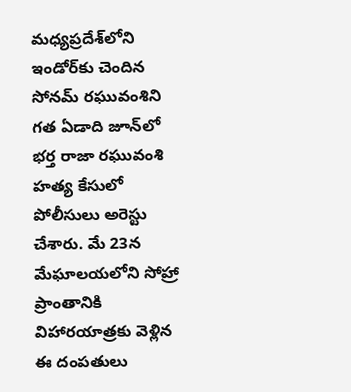మధ్యప్రదేశ్‌లోని ఇండోర్‌కు చెందిన సోనమ్ రఘువంశిని గత ఏడాది జూన్‌లో భర్త రాజా రఘువంశి హత్య కేసులో పోలీసులు అరెస్టు చేశారు. మే 23న మేఘాలయలోని సోహ్రా ప్రాంతానికి విహారయాత్రకు వెళ్లిన ఈ దంపతులు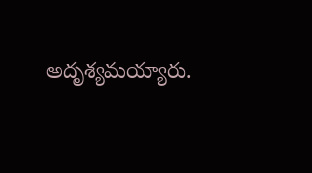అదృశ్యమయ్యారు.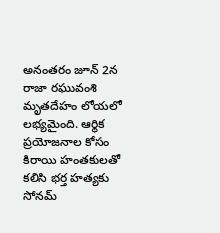అనంతరం జూన్ 2న రాజా రఘువంశి మృతదేహం లోయలో లభ్యమైంది. ఆర్థిక ప్రయోజనాల కోసం కిరాయి హంతకులతో కలిసి భర్త హత్యకు సోనమ్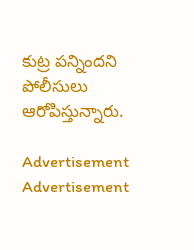కుట్ర పన్నిందని పోలీసులు ఆరోపిస్తున్నారు.

Advertisement
Advertisement